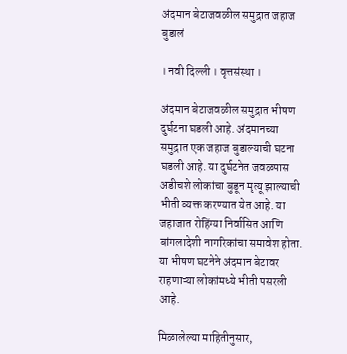अंदमान बेटाजवळील समुद्रात जहाज बुडालं

। नवी दिल्ली । वृत्तसंस्था ।

अंदमान बेटाजवळील समुद्रात भीषण दुर्घटना घडली आहे. अंदमानच्या समुद्रात एक जहाज बुडाल्याची घटना घडली आहे. या दुर्घटनेत जवळपास अडीचशे लोकांचा बुडून मृत्यू झाल्याची भीती व्यक्त करण्यात येत आहे. या जहाजात रोहिंग्या निर्वासित आणि बांगलादेशी नागरिकांचा समावेश होता. या भीषण घटनेने अंदमान बेटावर राहणाऱ्या लोकांमध्ये भीती पसरली आहे.

मिळालेल्या माहितीनुसार,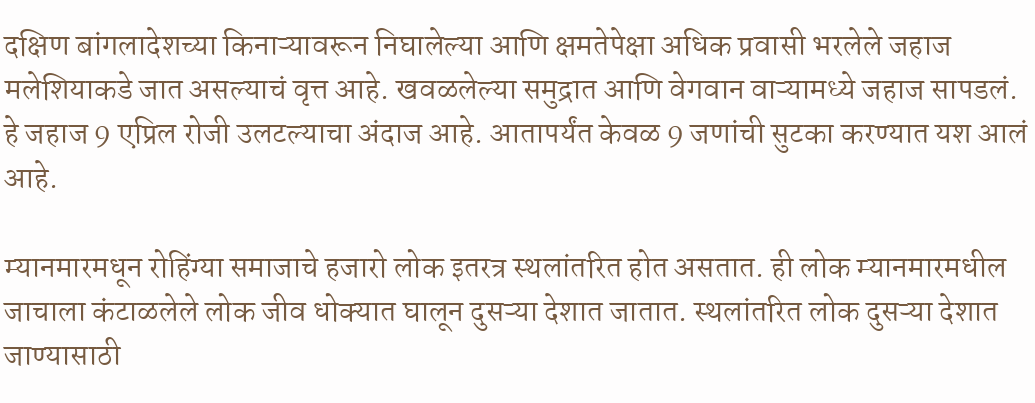दक्षिण बांगलादेशच्या किनाऱ्यावरून निघालेल्या आणि क्षमतेपेक्षा अधिक प्रवासी भरलेले जहाज मलेशियाकडे जात असल्याचं वृत्त आहे. खवळलेल्या समुद्रात आणि वेगवान वाऱ्यामध्ये जहाज सापडलं. हे जहाज 9 एप्रिल रोजी उलटल्याचा अंदाज आहे. आतापर्यंत केवळ 9 जणांची सुटका करण्यात यश आलं आहे.

म्यानमारमधून रोहिंग्या समाजाचे हजारो लोक इतरत्र स्थलांतरित होत असतात. ही लोक म्यानमारमधील जाचाला कंटाळलेले लोक जीव धोक्यात घालून दुसऱ्या देशात जातात. स्थलांतरित लोक दुसऱ्या देशात जाण्यासाठी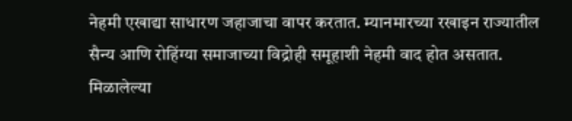नेहमी एखाद्या साधारण जहाजाचा वापर करतात. म्यानमारच्या रखाइन राज्यातील सैन्य आणि रोहिंग्या समाजाच्या विद्रोही समूहाशी नेहमी वाद होत असतात. मिळालेल्या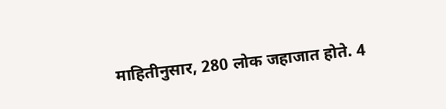माहितीनुसार, 280 लोक जहाजात होते. 4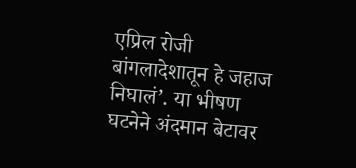एप्रिल रोजी बांगलादेशातून हे जहाज निघालं’. या भीषण घटनेने अंदमान बेटावर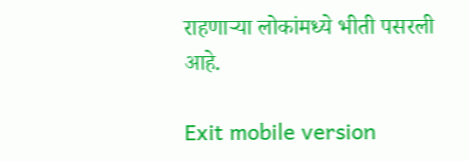राहणाऱ्या लोकांमध्ये भीती पसरली आहे.

Exit mobile version